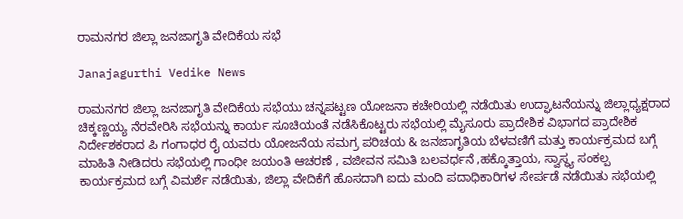ರಾಮನಗರ ಜಿಲ್ಲಾ ಜನಜಾಗೃತಿ ವೇದಿಕೆಯ ಸಭೆ

Janajagurthi Vedike News

ರಾಮನಗರ ಜಿಲ್ಲಾ ಜನಜಾಗೃತಿ ವೇದಿಕೆಯ ಸಭೆಯು ಚನ್ನಪಟ್ಟಣ ಯೋಜನಾ ಕಚೇರಿಯಲ್ಲಿ ನಡೆಯಿತು ಉದ್ಘಾಟನೆಯನ್ನು ಜಿಲ್ಲಾಧ್ಯಕ್ಷರಾದ ಚಿಕ್ಕಣ್ಣಯ್ಯ ನೆರವೇರಿಸಿ ಸಭೆಯನ್ನು ಕಾರ್ಯ ಸೂಚಿಯಂತೆ ನಡೆಸಿಕೊಟ್ಟರು ಸಭೆಯಲ್ಲಿ ಮೈಸೂರು ಪ್ರಾದೇಶಿಕ ವಿಭಾಗದ ಪ್ರಾದೇಶಿಕ ನಿರ್ದೇಶಕರಾದ ಪಿ ಗಂಗಾಧರ ರೈ ಯವರು ಯೋಜನೆಯ ಸಮಗ್ರ ಪರಿಚಯ & ಜನಜಾಗೃತಿಯ ಬೆಳವಣಿಗೆ ಮತ್ತು ಕಾರ್ಯಕ್ರಮದ ಬಗ್ಗೆ ಮಾಹಿತಿ ನೀಡಿದರು ಸಭೆಯಲ್ಲಿ ಗಾಂಧೀ ಜಯಂತಿ ಆಚರಣೆ , ವಜೀವನ ಸಮಿತಿ ಬಲವರ್ಧನೆ ,ಹಕ್ಕೊತ್ತಾಯ, ಸ್ವಾಸ್ಥ್ಯ ಸಂಕಲ್ಪ ಕಾರ್ಯಕ್ರಮದ ಬಗ್ಗೆ ವಿಮರ್ಶೆ ನಡೆಯಿತು, ಜಿಲ್ಲಾ ವೇದಿಕೆಗೆ ಹೊಸದಾಗಿ ಐದು ಮಂದಿ ಪದಾಧಿಕಾರಿಗಳ ಸೇರ್ಪಡೆ ನಡೆಯಿತು ಸಭೆಯಲ್ಲಿ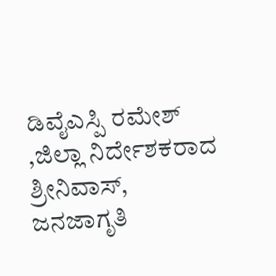ಡಿವೈಎಸ್ಪಿ ರಮೇಶ್ ,ಜಿಲ್ಲಾ ನಿರ್ದೇಶಕರಾದ ಶ್ರೀನಿವಾಸ್, ಜನಜಾಗೃತಿ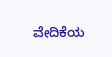ವೇದಿಕೆಯ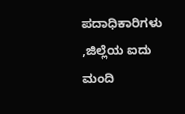ಪದಾಧಿಕಾರಿಗಳು ,ಜಿಲ್ಲೆಯ ಐದು ಮಂದಿ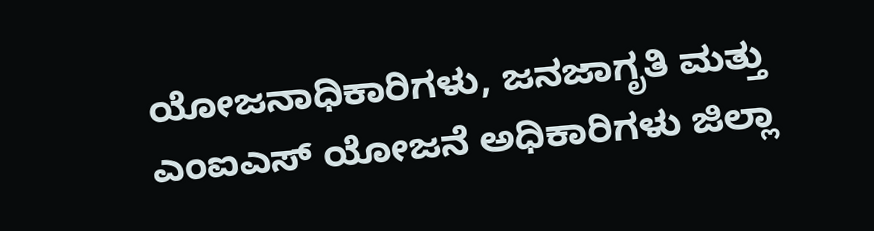ಯೋಜನಾಧಿಕಾರಿಗಳು, ಜನಜಾಗೃತಿ ಮತ್ತು ಎಂಐಎಸ್ ಯೋಜನೆ ಅಧಿಕಾರಿಗಳು ಜಿಲ್ಲಾ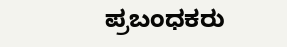ಪ್ರಬಂಧಕರು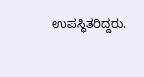ಉಪಸ್ಥಿತರಿದ್ದರು.